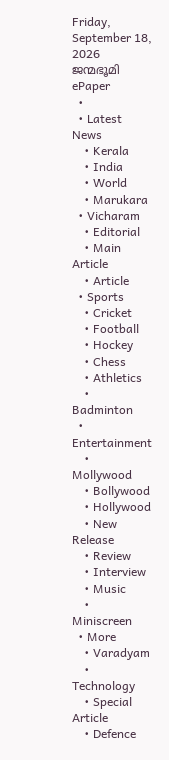Friday, September 18, 2026
ജന്മഭൂമി
ePaper
  •
  • Latest News
    • Kerala
    • India
    • World
    • Marukara
  • Vicharam
    • Editorial
    • Main Article
    • Article
  • Sports
    • Cricket
    • Football
    • Hockey
    • Chess
    • Athletics
    • Badminton
  • Entertainment
    • Mollywood
    • Bollywood
    • Hollywood
    • New Release
    • Review
    • Interview
    • Music
    • Miniscreen
  • More
    • Varadyam
    • Technology
    • Special Article
    • Defence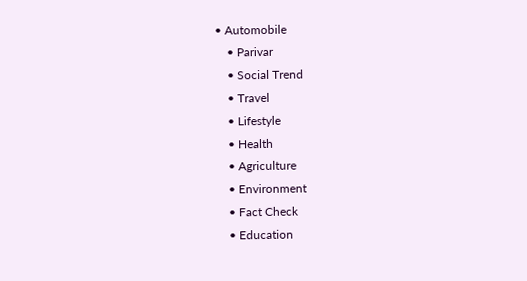• Automobile
    • Parivar
    • Social Trend
    • Travel
    • Lifestyle
    • Health
    • Agriculture
    • Environment
    • Fact Check
    • Education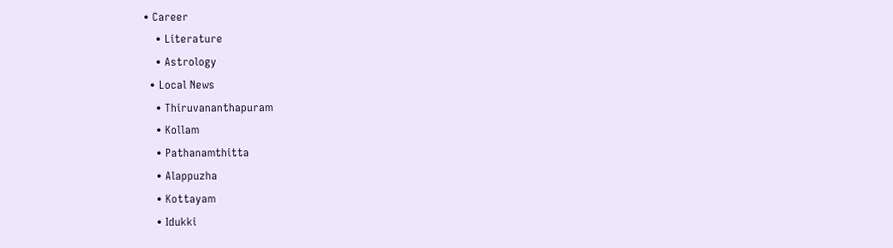• Career
    • Literature
    • Astrology
  • Local News
    • Thiruvananthapuram
    • Kollam
    • Pathanamthitta
    • Alappuzha
    • Kottayam
    • Idukki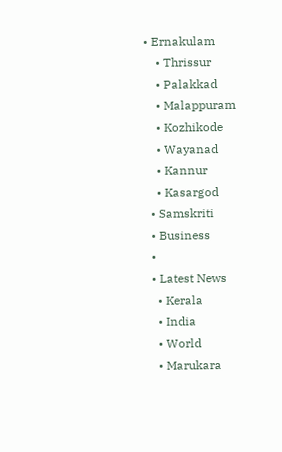• Ernakulam
    • Thrissur
    • Palakkad
    • Malappuram
    • Kozhikode
    • Wayanad
    • Kannur
    • Kasargod
  • Samskriti
  • Business
  •
  • Latest News
    • Kerala
    • India
    • World
    • Marukara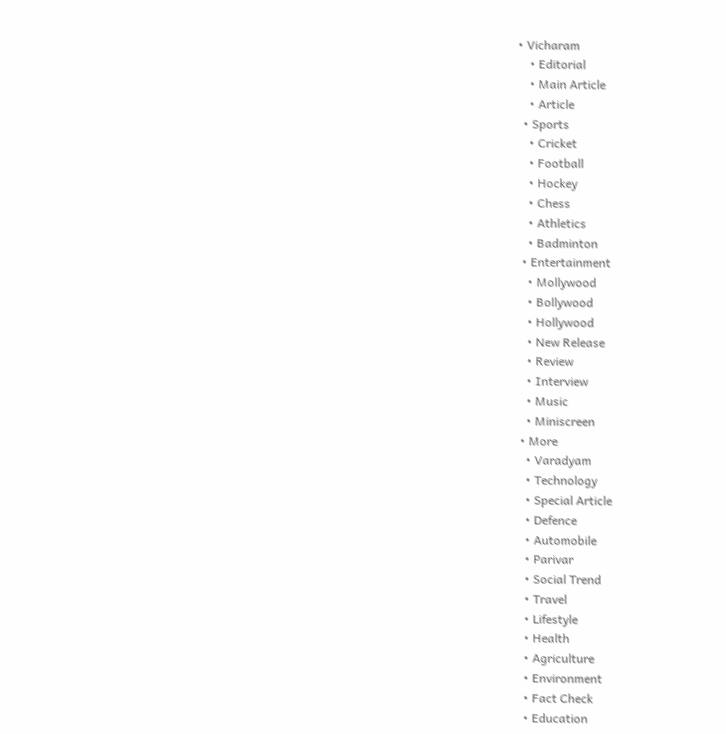• Vicharam
    • Editorial
    • Main Article
    • Article
  • Sports
    • Cricket
    • Football
    • Hockey
    • Chess
    • Athletics
    • Badminton
  • Entertainment
    • Mollywood
    • Bollywood
    • Hollywood
    • New Release
    • Review
    • Interview
    • Music
    • Miniscreen
  • More
    • Varadyam
    • Technology
    • Special Article
    • Defence
    • Automobile
    • Parivar
    • Social Trend
    • Travel
    • Lifestyle
    • Health
    • Agriculture
    • Environment
    • Fact Check
    • Education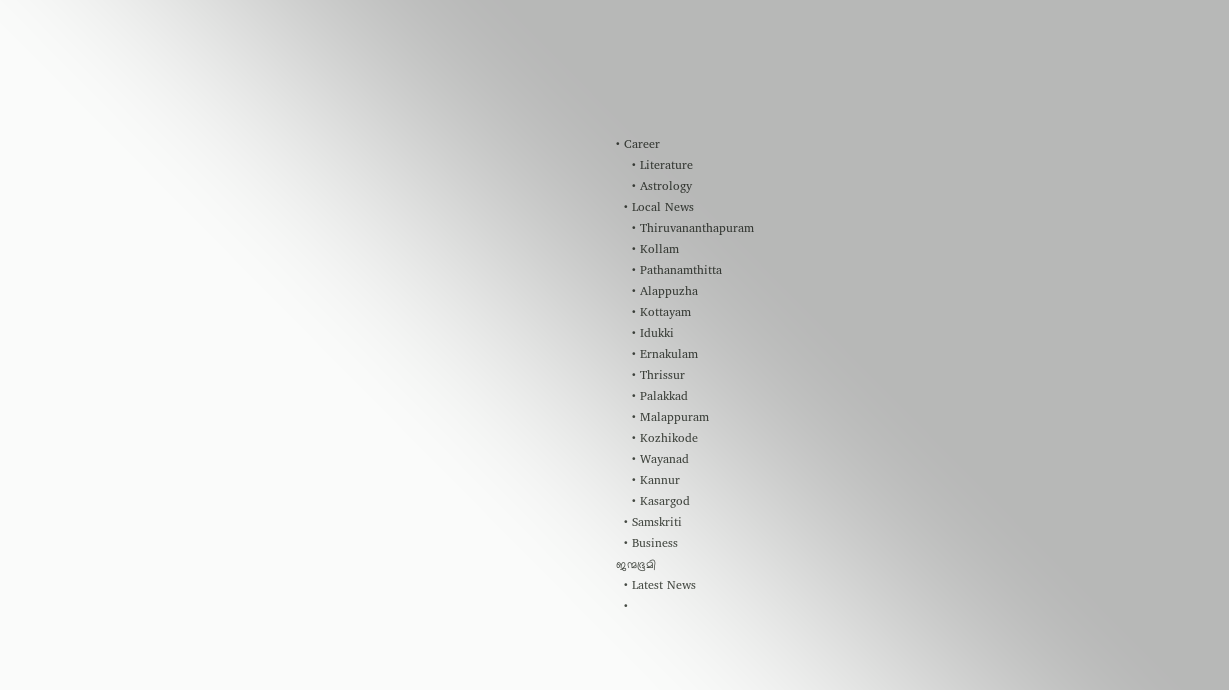• Career
    • Literature
    • Astrology
  • Local News
    • Thiruvananthapuram
    • Kollam
    • Pathanamthitta
    • Alappuzha
    • Kottayam
    • Idukki
    • Ernakulam
    • Thrissur
    • Palakkad
    • Malappuram
    • Kozhikode
    • Wayanad
    • Kannur
    • Kasargod
  • Samskriti
  • Business
ജന്മഭൂമി
  • Latest News
  •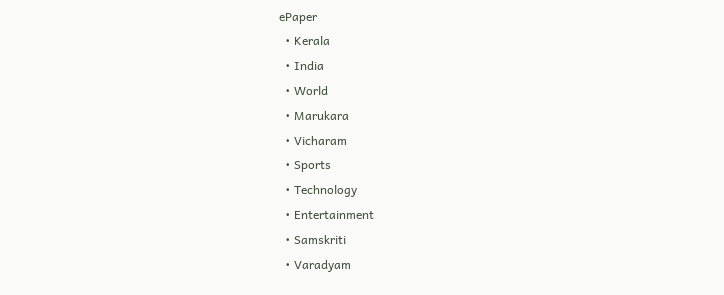ePaper
  • Kerala
  • India
  • World
  • Marukara
  • Vicharam
  • Sports
  • Technology
  • Entertainment
  • Samskriti
  • Varadyam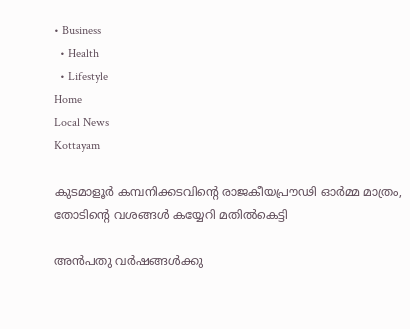• Business
  • Health
  • Lifestyle
Home
Local News
Kottayam

കുടമാളൂര്‍ കമ്പനിക്കടവിന്റെ രാജകീയപ്രൗഢി ഓര്‍മ്മ മാത്രം, തോടിന്റെ വശങ്ങള്‍ കയ്യേറി മതില്‍കെട്ടി

അന്‍പതു വര്‍ഷങ്ങള്‍ക്കു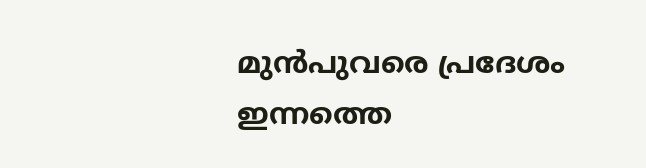മുന്‍പുവരെ പ്രദേശം ഇന്നത്തെ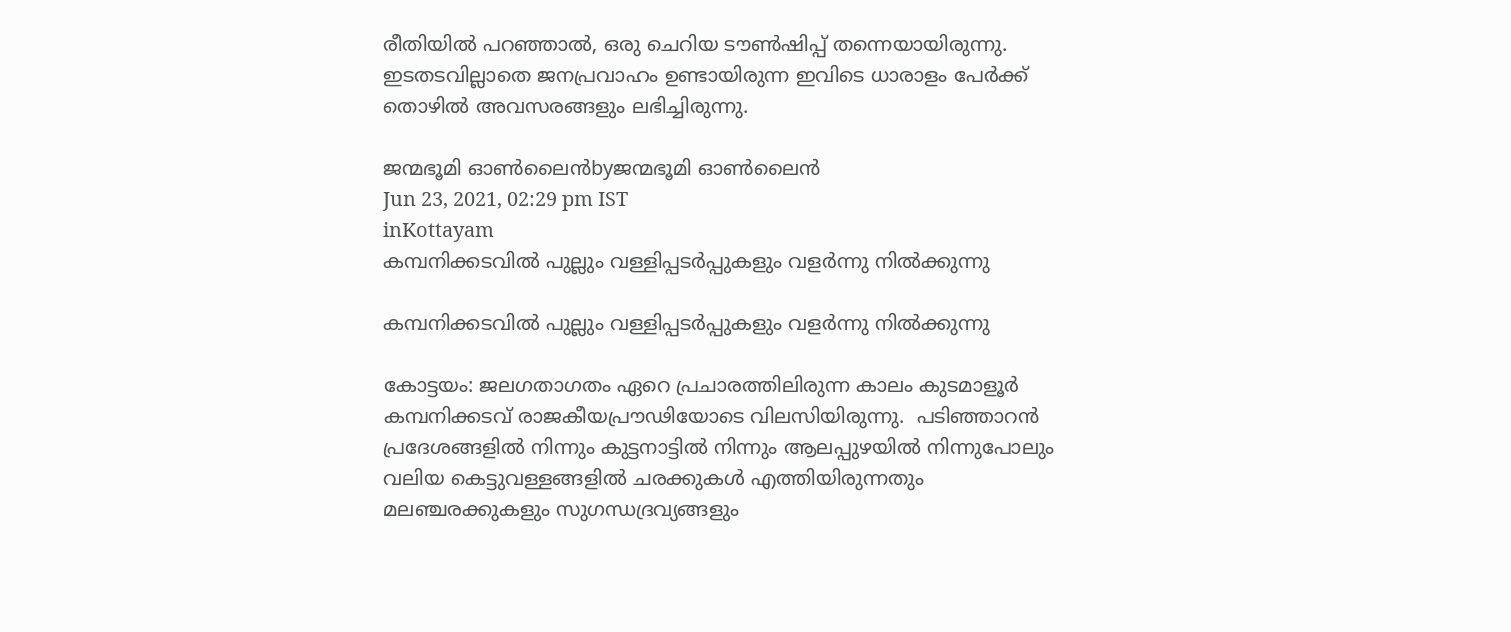രീതിയില്‍ പറഞ്ഞാല്‍, ഒരു ചെറിയ ടൗണ്‍ഷിപ്പ് തന്നെയായിരുന്നു. ഇടതടവില്ലാതെ ജനപ്രവാഹം ഉണ്ടായിരുന്ന ഇവിടെ ധാരാളം പേര്‍ക്ക് തൊഴില്‍ അവസരങ്ങളും ലഭിച്ചിരുന്നു.

ജന്മഭൂമി ഓണ്‍ലൈന്‍byജന്മഭൂമി ഓണ്‍ലൈന്‍
Jun 23, 2021, 02:29 pm IST
inKottayam
കമ്പനിക്കടവില്‍ പുല്ലും വള്ളിപ്പടര്‍പ്പുകളും വളര്‍ന്നു നില്‍ക്കുന്നു

കമ്പനിക്കടവില്‍ പുല്ലും വള്ളിപ്പടര്‍പ്പുകളും വളര്‍ന്നു നില്‍ക്കുന്നു

കോട്ടയം: ജലഗതാഗതം ഏറെ പ്രചാരത്തിലിരുന്ന കാലം കുടമാളൂര്‍ കമ്പനിക്കടവ് രാജകീയപ്രൗഢിയോടെ വിലസിയിരുന്നു.  പടിഞ്ഞാറന്‍ പ്രദേശങ്ങളില്‍ നിന്നും കുട്ടനാട്ടില്‍ നിന്നും ആലപ്പുഴയില്‍ നിന്നുപോലും വലിയ കെട്ടുവള്ളങ്ങളില്‍ ചരക്കുകള്‍ എത്തിയിരുന്നതും മലഞ്ചരക്കുകളും സുഗന്ധദ്രവ്യങ്ങളും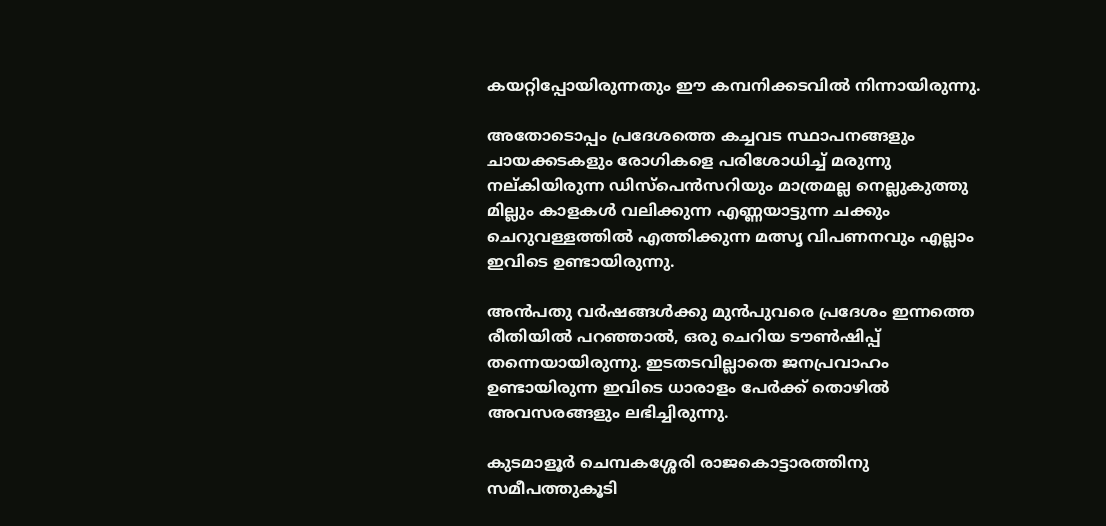കയറ്റിപ്പോയിരുന്നതും ഈ കമ്പനിക്കടവില്‍ നിന്നായിരുന്നു.

അതോടൊപ്പം പ്രദേശത്തെ കച്ചവട സ്ഥാപനങ്ങളും ചായക്കടകളും രോഗികളെ പരിശോധിച്ച് മരുന്നു നല്കിയിരുന്ന ഡിസ്‌പെന്‍സറിയും മാത്രമല്ല നെല്ലുകുത്തു മില്ലും കാളകള്‍ വലിക്കുന്ന എണ്ണയാട്ടുന്ന ചക്കും ചെറുവള്ളത്തില്‍ എത്തിക്കുന്ന മത്സൃ വിപണനവും എല്ലാം ഇവിടെ ഉണ്ടായിരുന്നു.

അന്‍പതു വര്‍ഷങ്ങള്‍ക്കു മുന്‍പുവരെ പ്രദേശം ഇന്നത്തെ രീതിയില്‍ പറഞ്ഞാല്‍, ഒരു ചെറിയ ടൗണ്‍ഷിപ്പ് തന്നെയായിരുന്നു. ഇടതടവില്ലാതെ ജനപ്രവാഹം ഉണ്ടായിരുന്ന ഇവിടെ ധാരാളം പേര്‍ക്ക് തൊഴില്‍ അവസരങ്ങളും ലഭിച്ചിരുന്നു.

കുടമാളൂര്‍ ചെമ്പകശ്ശേരി രാജകൊട്ടാരത്തിനു സമീപത്തുകൂടി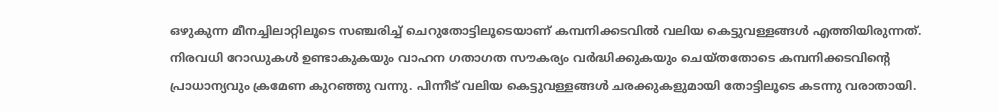ഒഴുകുന്ന മീനച്ചിലാറ്റിലൂടെ സഞ്ചരിച്ച് ചെറുതോട്ടിലൂടെയാണ് കമ്പനിക്കടവില്‍ വലിയ കെട്ടുവള്ളങ്ങള്‍ എത്തിയിരുന്നത്. നിരവധി റോഡുകള്‍ ഉണ്ടാകുകയും വാഹന ഗതാഗത സൗകര്യം വര്‍ദ്ധിക്കുകയും ചെയ്തതോടെ കമ്പനിക്കടവിന്റെ പ്രാധാന്യവും ക്രമേണ കുറഞ്ഞു വന്നു. പിന്നീട് വലിയ കെട്ടുവള്ളങ്ങള്‍ ചരക്കുകളുമായി തോട്ടിലൂടെ കടന്നു വരാതായി.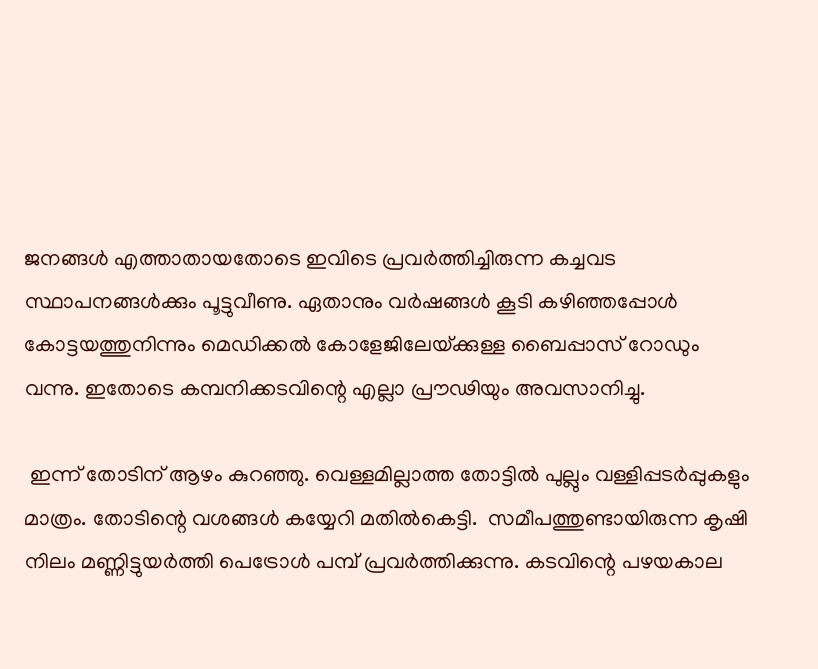ജനങ്ങള്‍ എത്താതായതോടെ ഇവിടെ പ്രവര്‍ത്തിച്ചിരുന്ന കച്ചവട സ്ഥാപനങ്ങള്‍ക്കും പൂട്ടുവീണു. ഏതാനും വര്‍ഷങ്ങള്‍ കൂടി കഴിഞ്ഞപ്പോള്‍ കോട്ടയത്തുനിന്നും മെഡിക്കല്‍ കോളേജിലേയ്‌ക്കുള്ള ബൈപ്പാസ് റോഡും വന്നു. ഇതോടെ കമ്പനിക്കടവിന്റെ എല്ലാ പ്രൗഢിയും അവസാനിച്ചു.

 ഇന്ന് തോടിന് ആഴം കുറഞ്ഞു. വെള്ളമില്ലാത്ത തോട്ടില്‍ പുല്ലും വള്ളിപ്പടര്‍പ്പുകളും മാത്രം. തോടിന്റെ വശങ്ങള്‍ കയ്യേറി മതില്‍കെട്ടി.  സമീപത്തുണ്ടായിരുന്ന കൃഷി നിലം മണ്ണിട്ടുയര്‍ത്തി പെട്രോള്‍ പമ്പ് പ്രവര്‍ത്തിക്കുന്നു. കടവിന്റെ പഴയകാല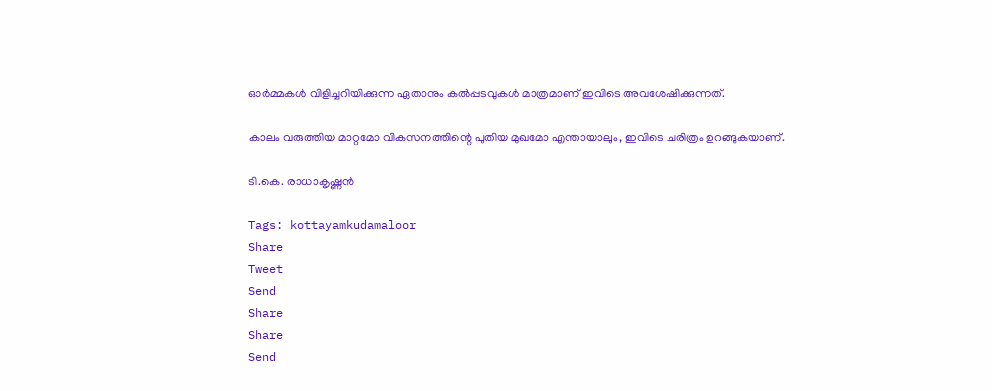ഓര്‍മ്മകള്‍ വിളിച്ചറിയിക്കുന്ന ഏതാനും കല്‍പ്പടവുകള്‍ മാത്രമാണ് ഇവിടെ അവശേഷിക്കുന്നത്.

കാലം വരുത്തിയ മാറ്റമോ വികസനത്തിന്റെ പുതിയ മുഖമോ എന്തായാലും, ഇവിടെ ചരിത്രം ഉറങ്ങുകയാണ്.

ടി.കെ. രാധാകൃഷ്ണന്‍

Tags: kottayamkudamaloor
Share
Tweet
Send
Share
Share
Send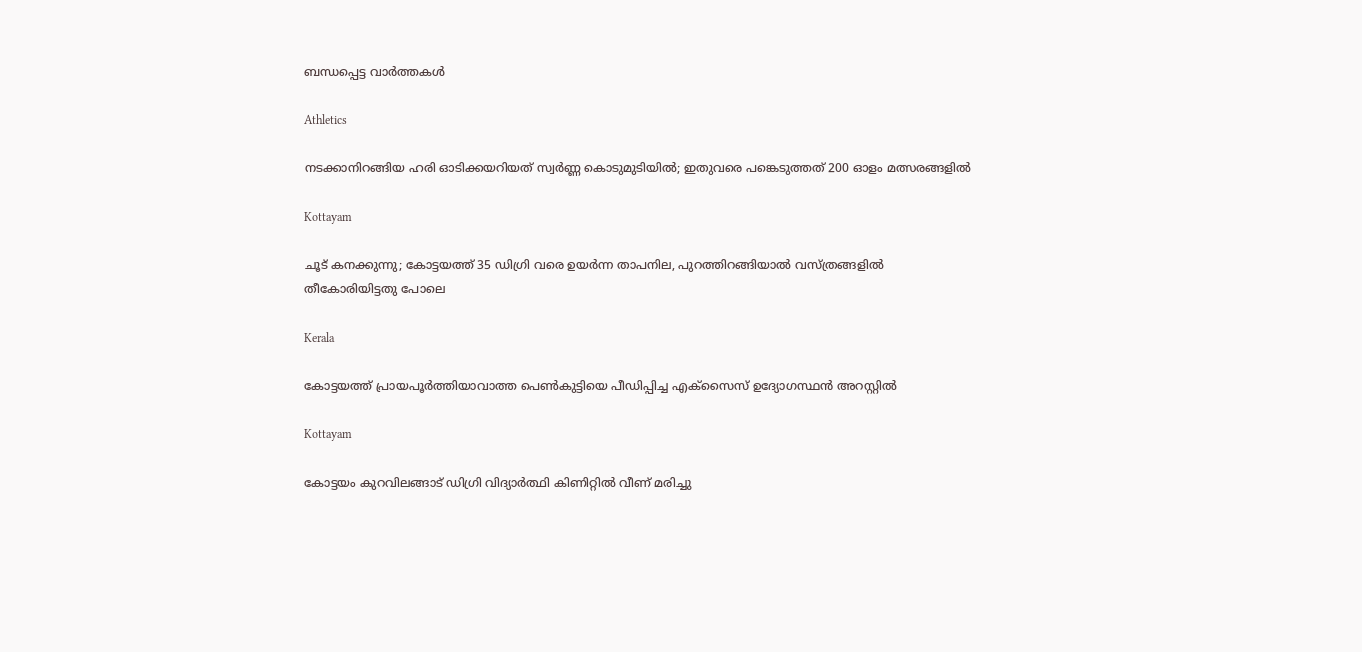ബന്ധപ്പെട്ട വാര്‍ത്തകള്‍

Athletics

നടക്കാനിറങ്ങിയ ഹരി ഓടിക്കയറിയത് സ്വര്‍ണ്ണ കൊടുമുടിയില്‍; ഇതുവരെ പങ്കെടുത്തത് 200 ഓളം മത്സരങ്ങളിൽ

Kottayam

ചൂട് കനക്കുന്നു; കോട്ടയത്ത് 35 ഡിഗ്രി വരെ ഉയര്‍ന്ന താപനില, പുറത്തിറങ്ങിയാല്‍ വസ്ത്രങ്ങളില്‍ തീകോരിയിട്ടതു പോലെ

Kerala

കോട്ടയത്ത് പ്രായപൂര്‍ത്തിയാവാത്ത പെണ്‍കുട്ടിയെ പീഡിപ്പിച്ച എക്‌സൈസ് ഉദ്യോഗസ്ഥന്‍ അറസ്റ്റില്‍

Kottayam

കോട്ടയം കുറവിലങ്ങാട് ഡിഗ്രി വിദ്യാര്‍ത്ഥി കിണിറ്റില്‍ വീണ് മരിച്ചു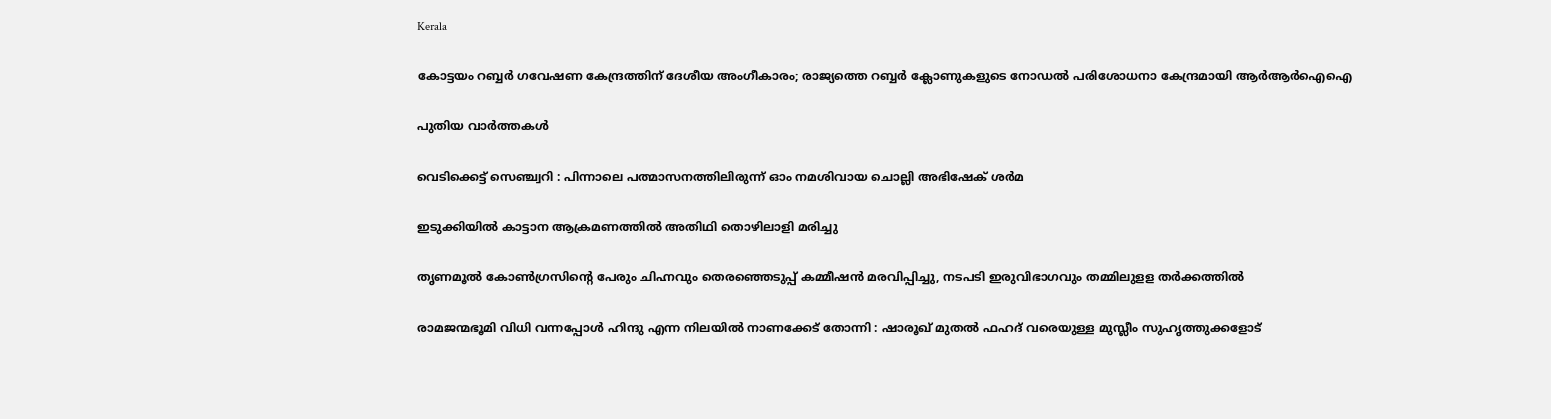Kerala

കോട്ടയം റബ്ബർ ഗവേഷണ കേന്ദ്രത്തിന് ദേശീയ അംഗീകാരം; രാജ്യത്തെ റബ്ബർ ക്ലോണുകളുടെ നോഡൽ പരിശോധനാ കേന്ദ്രമായി ആർആർഐഐ

പുതിയ വാര്‍ത്തകള്‍

വെടിക്കെട്ട് സെഞ്ച്വറി : പിന്നാലെ പത്മാസനത്തിലിരുന്ന് ഓം നമശിവായ ചൊല്ലി അഭിഷേക് ശര്‍മ

ഇടുക്കിയില്‍ കാട്ടാന ആക്രമണത്തില്‍ അതിഥി തൊഴിലാളി മരിച്ചു

തൃണമൂല്‍ കോണ്‍ഗ്രസിന്റെ പേരും ചിഹ്നവും തെരഞ്ഞെടുപ്പ് കമ്മീഷന്‍ മരവിപ്പിച്ചു, നടപടി ഇരുവിഭാഗവും തമ്മിലുളള തര്‍ക്കത്തില്‍

രാമജന്മഭൂമി വിധി വന്നപ്പോൾ ഹിന്ദു എന്ന നിലയിൽ നാണക്കേട് തോന്നി : ഷാരൂഖ് മുതൽ ഫഹദ് വരെയുള്ള മുസ്ലീം സുഹൃത്തുക്കളോട്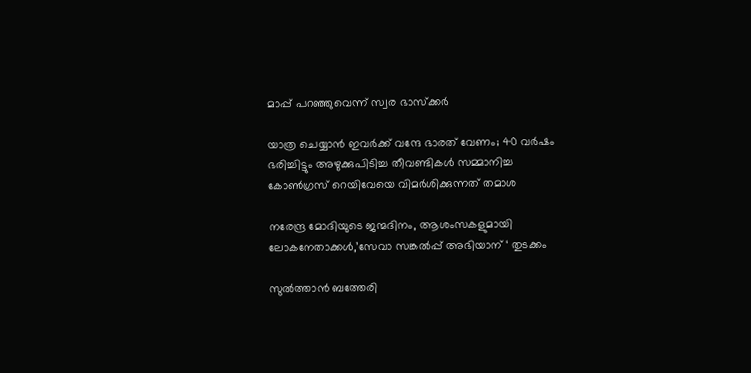മാപ്പ് പറഞ്ഞുവെന്ന് സ്വര ഭാസ്ക്കർ

യാത്ര ചെയ്യാന്‍ ഇവര്‍ക്ക് വന്ദേ ഭാരത് വേണം; 40 വര്‍ഷം ഭരിച്ചിട്ടും അഴുക്കുപിടിച്ച തീവണ്ടികള്‍ സമ്മാനിച്ച കോണ്‍ഗ്രസ് റെയിവേയെ വിമര്‍ശിക്കുന്നത് തമാശ

നരേന്ദ്ര മോദിയുടെ ജന്മദിനം, ആശംസകളുമായി ലോകനേതാക്കള്‍,’സേവാ സങ്കല്‍പ്പ് അഭിയാന് ‘ തുടക്കം

സുല്‍ത്താന്‍ ബത്തേരി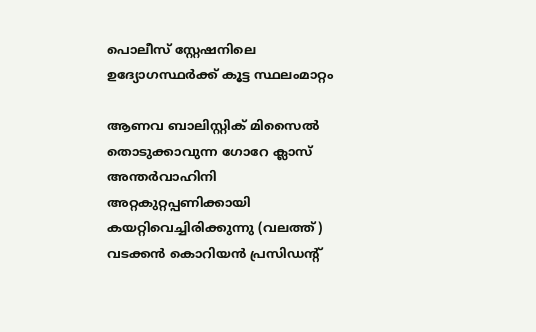പൊലീസ് സ്റ്റേഷനിലെ ഉദ്യോഗസ്ഥര്‍ക്ക് കൂട്ട സ്ഥലംമാറ്റം

ആണവ ബാലിസ്റ്റിക് മിസൈല്‍ തൊടുക്കാവുന്ന ഗോറേ ക്ലാസ് അന്തര്‍വാഹിനി അറ്റകുറ്റപ്പണിക്കായി കയറ്റിവെച്ചിരിക്കുന്നു (വലത്ത്) വടക്കന്‍ കൊറിയന്‍ പ്രസിഡന്‍റ്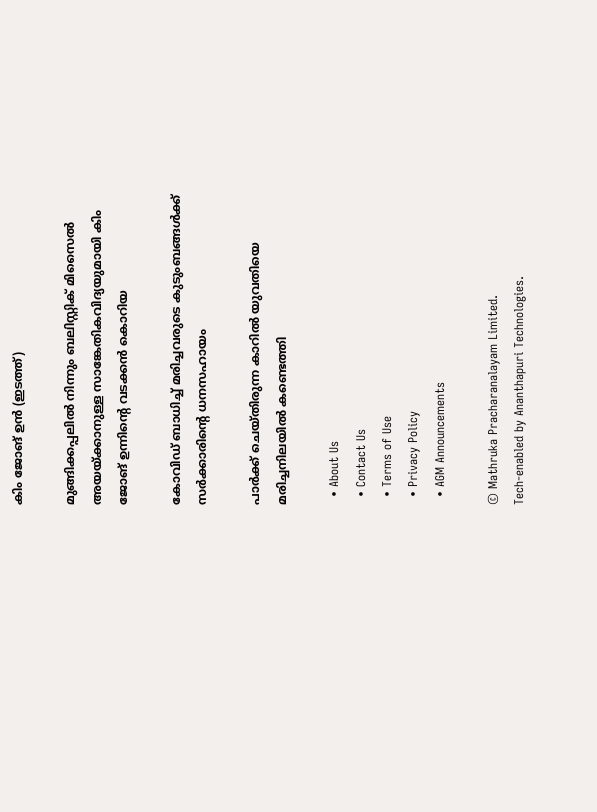കിം ജോങ് ഉന്‍ (ഇടത്ത്)

മുങ്ങിക്കപ്പലില്‍ നിന്നും ബലിസ്റ്റിക് മിസൈല്‍ അയയ്‌ക്കാനുള്ള സാങ്കേതികവിദ്യയുമായി കിം ജോങ് ഉന്നിന്റെ വടക്കന്‍ കൊറിയ

കോവിഡ് ബാധിച്ച് മരിച്ചവരുടെ കുടുംബങ്ങള്‍ക്ക് സര്‍ക്കാരിന്റെ ധനസഹായം

പാര്‍ക്ക് ചെയ്തിരുന്ന കാറില്‍ യുവതിയെ മരിച്ചനിലയില്‍ കണ്ടെത്തി

  • About Us
  • Contact Us
  • Terms of Use
  • Privacy Policy
  • AGM Announcements

© Mathruka Pracharanalayam Limited.
Tech-enabled by Ananthapuri Technologies.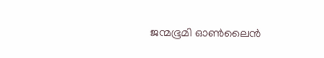ജന്മഭൂമി ഓണ്‍ലൈന്‍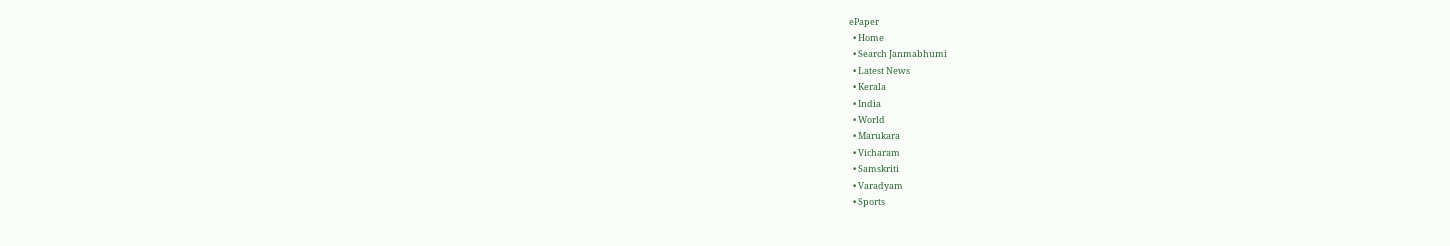ePaper
  • Home
  • Search Janmabhumi
  • Latest News
  • Kerala
  • India
  • World
  • Marukara
  • Vicharam
  • Samskriti
  • Varadyam
  • Sports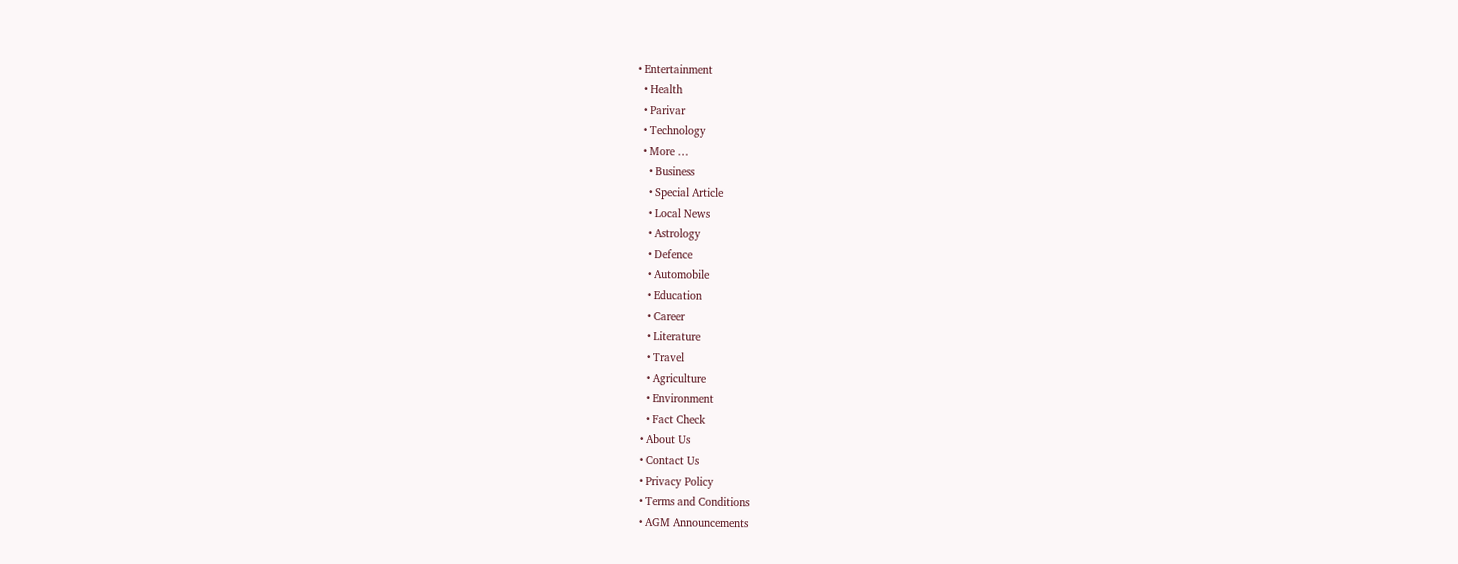• Entertainment
  • Health
  • Parivar
  • Technology
  • More …
    • Business
    • Special Article
    • Local News
    • Astrology
    • Defence
    • Automobile
    • Education
    • Career
    • Literature
    • Travel
    • Agriculture
    • Environment
    • Fact Check
  • About Us
  • Contact Us
  • Privacy Policy
  • Terms and Conditions
  • AGM Announcements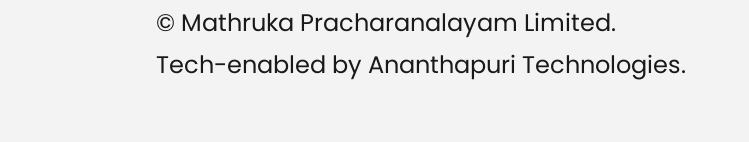© Mathruka Pracharanalayam Limited.
Tech-enabled by Ananthapuri Technologies.